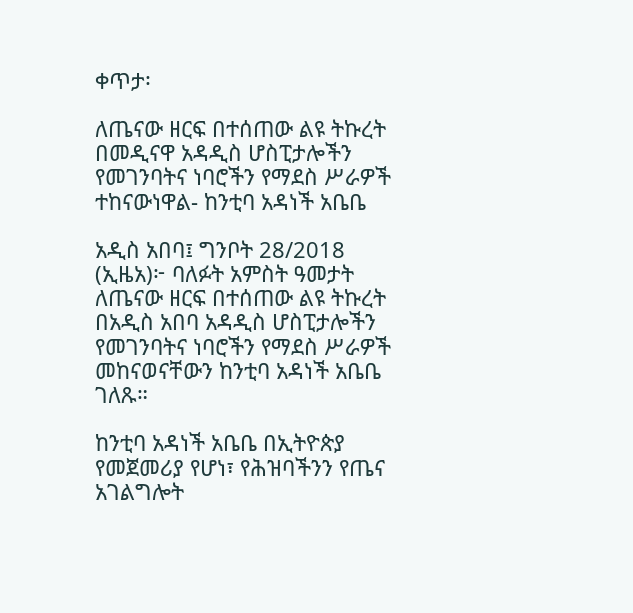ቀጥታ፡

ለጤናው ዘርፍ በተሰጠው ልዩ ትኩረት በመዲናዋ አዳዲስ ሆስፒታሎችን የመገንባትና ነባሮችን የማደስ ሥራዎች ተከናውነዋል- ከንቲባ አዳነች አቤቤ

አዲስ አበባ፤ ግንቦት 28/2018 (ኢዜአ)፦ ባለፉት አምስት ዓመታት ለጤናው ዘርፍ በተሰጠው ልዩ ትኩረት በአዲስ አበባ አዳዲስ ሆስፒታሎችን የመገንባትና ነባሮችን የማደስ ሥራዎች መከናወናቸውን ከንቲባ አዳነች አቤቤ ገለጹ።

ከንቲባ አዳነች አቤቤ በኢትዮጵያ የመጀመሪያ የሆነ፣ የሕዝባችንን የጤና አገልግሎት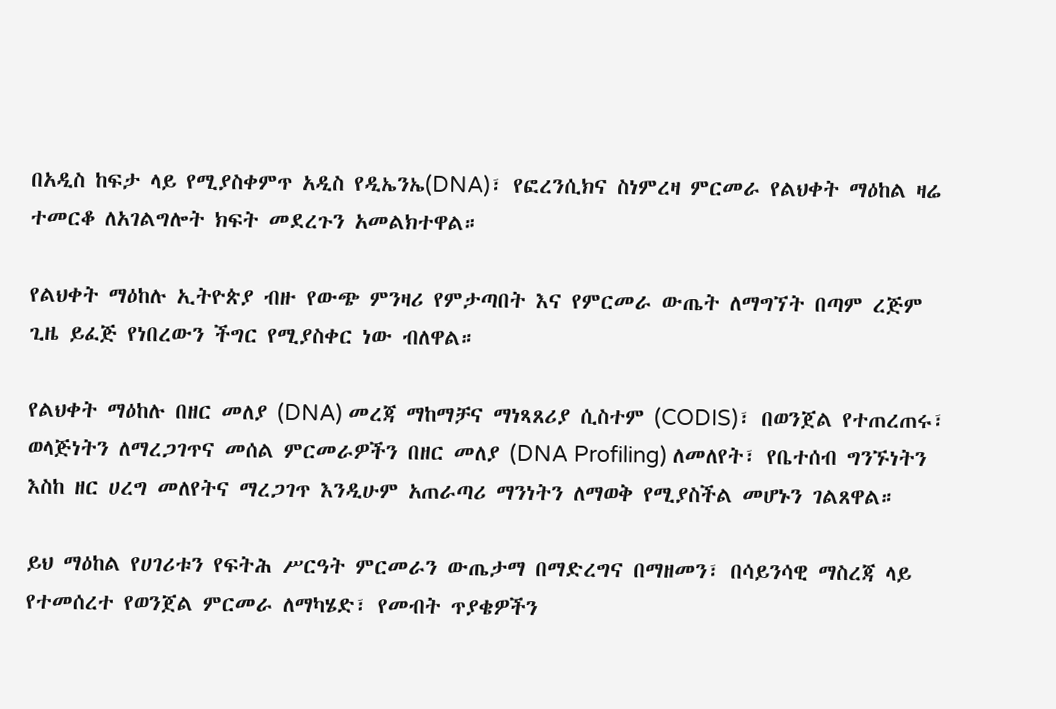በአዲስ ከፍታ ላይ የሚያስቀምጥ አዲስ የዲኤንኤ(DNA)፣ የፎረንሲክና ስነምረዛ ምርመራ የልህቀት ማዕከል ዛሬ ተመርቆ ለአገልግሎት ክፍት መደረጉን አመልክተዋል።

የልህቀት ማዕከሉ ኢትዮጵያ ብዙ የውጭ ምንዛሪ የምታጣበት እና የምርመራ ውጤት ለማግኘት በጣም ረጅም ጊዜ ይፈጅ የነበረውን ችግር የሚያስቀር ነው ብለዋል።

የልህቀት ማዕከሉ በዘር መለያ (DNA) መረጃ ማከማቻና ማነጻጸሪያ ሲስተም (CODIS)፣ በወንጀል የተጠረጠሩ፣ ወላጅነትን ለማረጋገጥና መሰል ምርመራዎችን በዘር መለያ (DNA Profiling) ለመለየት፣ የቤተሰብ ግንኙነትን እስከ ዘር ሀረግ መለየትና ማረጋገጥ እንዲሁም አጠራጣሪ ማንነትን ለማወቅ የሚያስችል መሆኑን ገልጸዋል።

ይህ ማዕከል የሀገሪቱን የፍትሕ ሥርዓት ምርመራን ውጤታማ በማድረግና በማዘመን፣ በሳይንሳዊ ማስረጃ ላይ የተመሰረተ የወንጀል ምርመራ ለማካሄድ፣ የመብት ጥያቄዎችን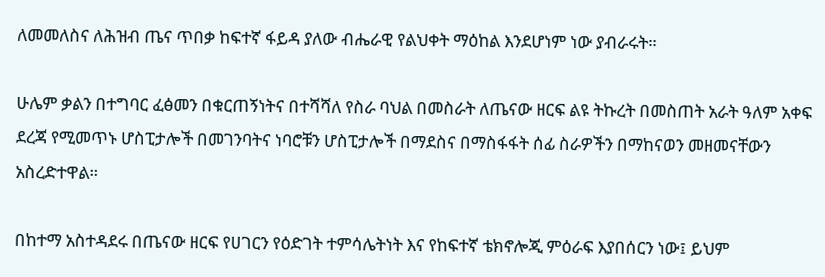ለመመለስና ለሕዝብ ጤና ጥበቃ ከፍተኛ ፋይዳ ያለው ብሔራዊ የልህቀት ማዕከል እንደሆነም ነው ያብራሩት።

ሁሌም ቃልን በተግባር ፈፅመን በቁርጠኝነትና በተሻሻለ የስራ ባህል በመስራት ለጤናው ዘርፍ ልዩ ትኩረት በመስጠት አራት ዓለም አቀፍ ደረጃ የሚመጥኑ ሆስፒታሎች በመገንባትና ነባሮቹን ሆስፒታሎች በማደስና በማስፋፋት ሰፊ ስራዎችን በማከናወን መዘመናቸውን አስረድተዋል።

በከተማ አስተዳደሩ በጤናው ዘርፍ የሀገርን የዕድገት ተምሳሌትነት እና የከፍተኛ ቴክኖሎጂ ምዕራፍ እያበሰርን ነው፤ ይህም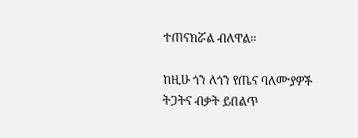ተጠናክሯል ብለዋል።

ከዚሁ ጎን ለጎን የጤና ባለሙያዎች ትጋትና ብቃት ይበልጥ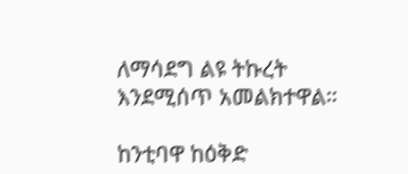ለማሳደግ ልዩ ትኩረት እንደሚሰጥ አመልክተዋል።

ከንቲባዋ ከዕቅድ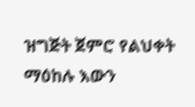ዝግጅት ጀምሮ የልህቀት ማዕከሉ እውን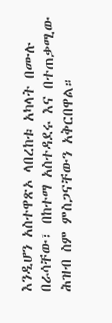እንዲሆን አስተዋጽኦ ላበረከቱ አካላት በሙሉ በራሳቸው፣ በከተማ አስተዳደሩ እና በተጠቃሚው ሕዝብ ስም ምስጋናቸውን አቅርበዋል።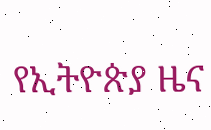የኢትዮጵያ ዜና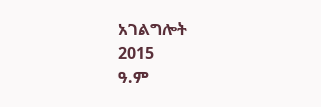አገልግሎት
2015
ዓ.ም